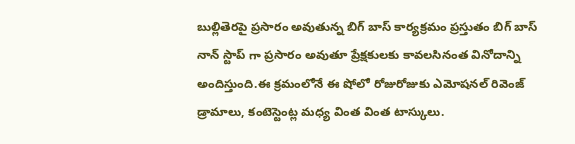బుల్లితెరపై ప్రసారం అవుతున్న బిగ్ బాస్ కార్యక్రమం ప్రస్తుతం బిగ్ బాస్ నాన్ స్టాప్ గా ప్రసారం అవుతూ ప్రేక్షకులకు కావలసినంత వినోదాన్ని అందిస్తుంది.ఈ క్రమంలోనే ఈ షోలో రోజురోజుకు ఎమోషనల్ రివెంజ్ డ్రామాలు, కంటెస్టెంట్ల మధ్య వింత వింత టాస్కులు.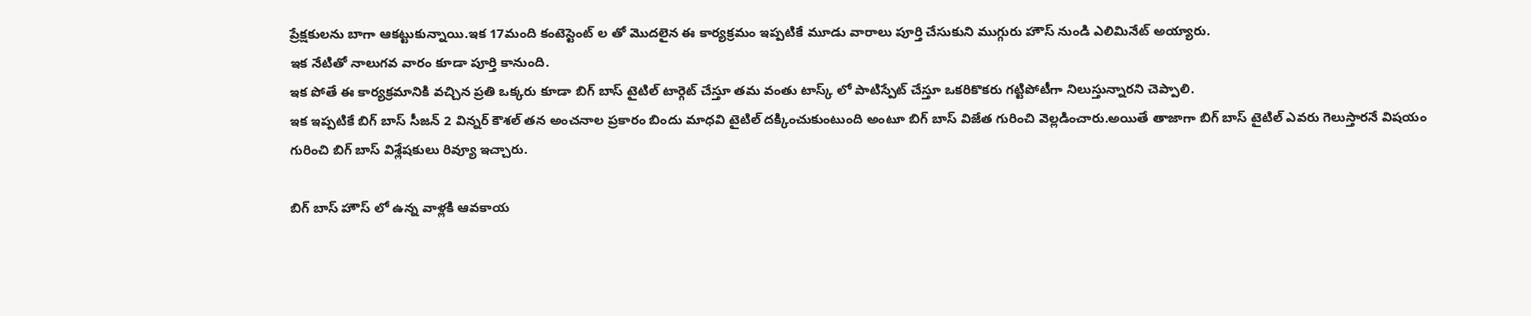ప్రేక్షకులను బాగా ఆకట్టుకున్నాయి.ఇక 17మంది కంటెస్టెంట్ ల తో మొదలైన ఈ కార్యక్రమం ఇప్పటికే మూడు వారాలు పూర్తి చేసుకుని ముగ్గురు హౌస్ నుండి ఎలిమినేట్ అయ్యారు.
ఇక నేటితో నాలుగవ వారం కూడా పూర్తి కానుంది.
ఇక పోతే ఈ కార్యక్రమానికి వచ్చిన ప్రతి ఒక్కరు కూడా బిగ్ బాస్ టైటిల్ టార్గెట్ చేస్తూ తమ వంతు టాస్క్ లో పాటిస్పేట్ చేస్తూ ఒకరికొకరు గట్టిపోటీగా నిలుస్తున్నారని చెప్పాలి.
ఇక ఇప్పటికే బిగ్ బాస్ సీజన్ 2 విన్నర్ కౌశల్ తన అంచనాల ప్రకారం బిందు మాధవి టైటిల్ దక్కించుకుంటుంది అంటూ బిగ్ బాస్ విజేత గురించి వెల్లడించారు.అయితే తాజాగా బిగ్ బాస్ టైటిల్ ఎవరు గెలుస్తారనే విషయం గురించి బిగ్ బాస్ విశ్లేషకులు రివ్యూ ఇచ్చారు.

బిగ్ బాస్ హౌస్ లో ఉన్న వాళ్లకి ఆవకాయ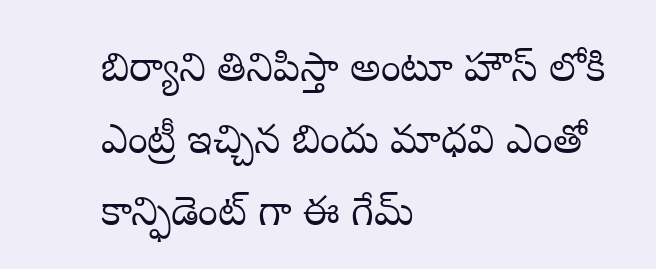బిర్యాని తినిపిస్తా అంటూ హౌస్ లోకి ఎంట్రీ ఇచ్చిన బిందు మాధవి ఎంతో కాన్ఫిడెంట్ గా ఈ గేమ్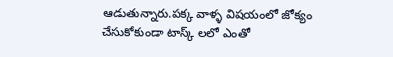ఆడుతున్నారు.పక్క వాళ్ళ విషయంలో జోక్యం చేసుకోకుండా టాస్క్ లలో ఎంతో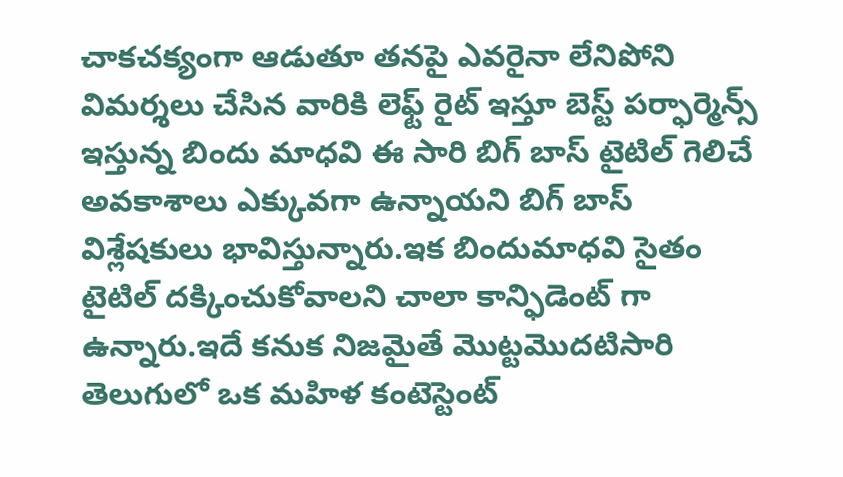చాకచక్యంగా ఆడుతూ తనపై ఎవరైనా లేనిపోని విమర్శలు చేసిన వారికి లెఫ్ట్ రైట్ ఇస్తూ బెస్ట్ పర్ఫార్మెన్స్ ఇస్తున్న బిందు మాధవి ఈ సారి బిగ్ బాస్ టైటిల్ గెలిచే అవకాశాలు ఎక్కువగా ఉన్నాయని బిగ్ బాస్ విశ్లేషకులు భావిస్తున్నారు.ఇక బిందుమాధవి సైతం టైటిల్ దక్కించుకోవాలని చాలా కాన్ఫిడెంట్ గా ఉన్నారు.ఇదే కనుక నిజమైతే మొట్టమొదటిసారి తెలుగులో ఒక మహిళ కంటెస్టెంట్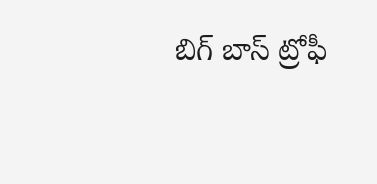బిగ్ బాస్ ట్రోఫీ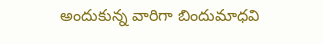అందుకున్న వారిగా బిందుమాధవి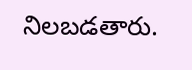నిలబడతారు.